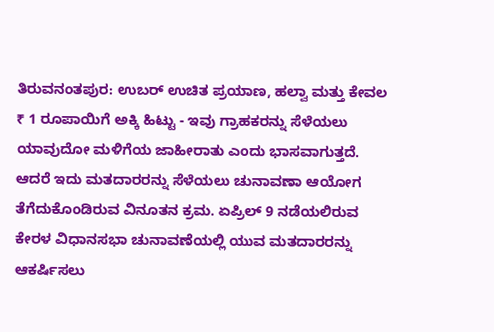ತಿರುವನಂತಪುರ: ಉಬರ್ ಉಚಿತ ಪ್ರಯಾಣ, ಹಲ್ವಾ ಮತ್ತು ಕೇವಲ ₹ 1 ರೂಪಾಯಿಗೆ ಅಕ್ಕಿ ಹಿಟ್ಟು - ಇವು ಗ್ರಾಹಕರನ್ನು ಸೆಳೆಯಲು ಯಾವುದೋ ಮಳಿಗೆಯ ಜಾಹೀರಾತು ಎಂದು ಭಾಸವಾಗುತ್ತದೆ. ಆದರೆ ಇದು ಮತದಾರರನ್ನು ಸೆಳೆಯಲು ಚುನಾವಣಾ ಆಯೋಗ ತೆಗೆದುಕೊಂಡಿರುವ ವಿನೂತನ ಕ್ರಮ. ಏಪ್ರಿಲ್ 9 ನಡೆಯಲಿರುವ ಕೇರಳ ವಿಧಾನಸಭಾ ಚುನಾವಣೆಯಲ್ಲಿ ಯುವ ಮತದಾರರನ್ನು ಆಕರ್ಷಿಸಲು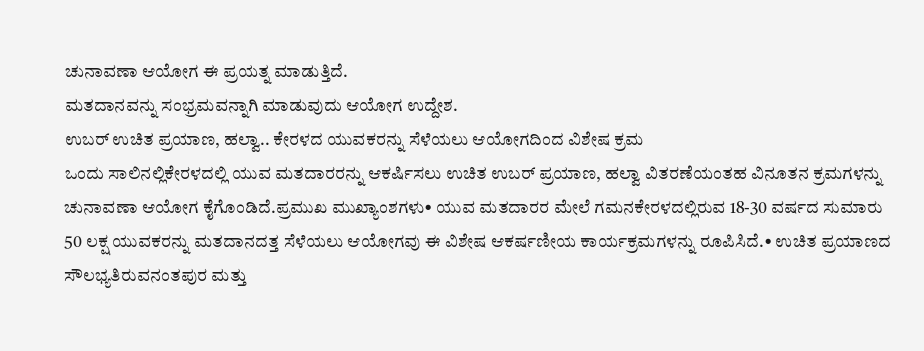ಚುನಾವಣಾ ಆಯೋಗ ಈ ಪ್ರಯತ್ನ ಮಾಡುತ್ತಿದೆ.
ಮತದಾನವನ್ನು ಸಂಭ್ರಮವನ್ನಾಗಿ ಮಾಡುವುದು ಆಯೋಗ ಉದ್ದೇಶ.
ಉಬರ್ ಉಚಿತ ಪ್ರಯಾಣ, ಹಲ್ವಾ.. ಕೇರಳದ ಯುವಕರನ್ನು ಸೆಳೆಯಲು ಆಯೋಗದಿಂದ ವಿಶೇಷ ಕ್ರಮ
ಒಂದು ಸಾಲಿನಲ್ಲಿಕೇರಳದಲ್ಲಿ ಯುವ ಮತದಾರರನ್ನು ಆಕರ್ಷಿಸಲು ಉಚಿತ ಉಬರ್ ಪ್ರಯಾಣ, ಹಲ್ವಾ ವಿತರಣೆಯಂತಹ ವಿನೂತನ ಕ್ರಮಗಳನ್ನು ಚುನಾವಣಾ ಆಯೋಗ ಕೈಗೊಂಡಿದೆ.ಪ್ರಮುಖ ಮುಖ್ಯಾಂಶಗಳು• ಯುವ ಮತದಾರರ ಮೇಲೆ ಗಮನಕೇರಳದಲ್ಲಿರುವ 18-30 ವರ್ಷದ ಸುಮಾರು 50 ಲಕ್ಷ ಯುವಕರನ್ನು ಮತದಾನದತ್ತ ಸೆಳೆಯಲು ಆಯೋಗವು ಈ ವಿಶೇಷ ಆಕರ್ಷಣೀಯ ಕಾರ್ಯಕ್ರಮಗಳನ್ನು ರೂಪಿಸಿದೆ.• ಉಚಿತ ಪ್ರಯಾಣದ ಸೌಲಭ್ಯತಿರುವನಂತಪುರ ಮತ್ತು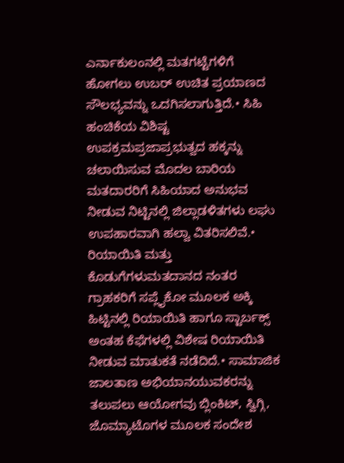ಎರ್ನಾಕುಲಂನಲ್ಲಿ ಮತಗಟ್ಟೆಗಳಿಗೆ ಹೋಗಲು ಉಬರ್ ಉಚಿತ ಪ್ರಯಾಣದ ಸೌಲಭ್ಯವನ್ನು ಒದಗಿಸಲಾಗುತ್ತಿದೆ.• ಸಿಹಿ ಹಂಚಿಕೆಯ ವಿಶಿಷ್ಟ ಉಪಕ್ರಮಪ್ರಜಾಪ್ರಭುತ್ವದ ಹಕ್ಕನ್ನು ಚಲಾಯಿಸುವ ಮೊದಲ ಬಾರಿಯ ಮತದಾರರಿಗೆ ಸಿಹಿಯಾದ ಅನುಭವ ನೀಡುವ ನಿಟ್ಟಿನಲ್ಲಿ ಜಿಲ್ಲಾಡಳಿತಗಳು ಲಘು ಉಪಹಾರವಾಗಿ ಹಲ್ವಾ ವಿತರಿಸಲಿವೆ.• ರಿಯಾಯಿತಿ ಮತ್ತು ಕೊಡುಗೆಗಳುಮತದಾನದ ನಂತರ ಗ್ರಾಹಕರಿಗೆ ಸಪ್ಲೈಕೋ ಮೂಲಕ ಅಕ್ಕಿ ಹಿಟ್ಟಿನಲ್ಲಿ ರಿಯಾಯಿತಿ ಹಾಗೂ ಸ್ಟಾರ್ಬಕ್ಸ್ ಅಂತಹ ಕೆಫೆಗಳಲ್ಲಿ ವಿಶೇಷ ರಿಯಾಯಿತಿ ನೀಡುವ ಮಾತುಕತೆ ನಡೆದಿದೆ.• ಸಾಮಾಜಿಕ ಜಾಲತಾಣ ಅಭಿಯಾನಯುವಕರನ್ನು ತಲುಪಲು ಆಯೋಗವು ಬ್ಲಿಂಕಿಟ್, ಸ್ವಿಗ್ಗಿ, ಜೊಮ್ಯಾಟೊಗಳ ಮೂಲಕ ಸಂದೇಶ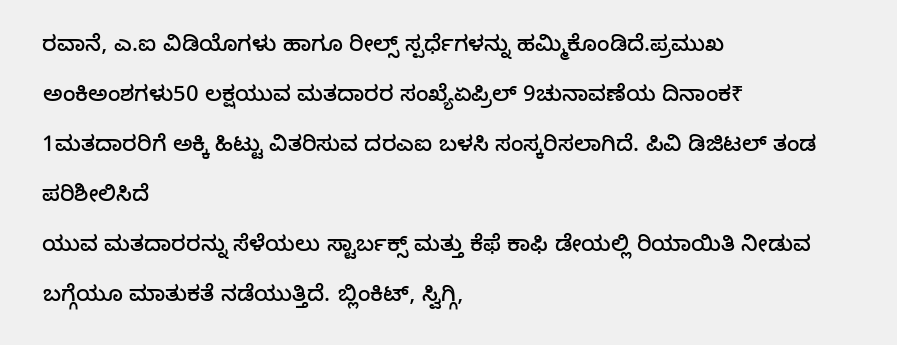ರವಾನೆ, ಎ.ಐ ವಿಡಿಯೊಗಳು ಹಾಗೂ ರೀಲ್ಸ್ ಸ್ಪರ್ಧೆಗಳನ್ನು ಹಮ್ಮಿಕೊಂಡಿದೆ.ಪ್ರಮುಖ ಅಂಕಿಅಂಶಗಳು50 ಲಕ್ಷಯುವ ಮತದಾರರ ಸಂಖ್ಯೆಏಪ್ರಿಲ್ 9ಚುನಾವಣೆಯ ದಿನಾಂಕ₹ 1ಮತದಾರರಿಗೆ ಅಕ್ಕಿ ಹಿಟ್ಟು ವಿತರಿಸುವ ದರಎಐ ಬಳಸಿ ಸಂಸ್ಕರಿಸಲಾಗಿದೆ. ಪಿವಿ ಡಿಜಿಟಲ್ ತಂಡ ಪರಿಶೀಲಿಸಿದೆ
ಯುವ ಮತದಾರರನ್ನು ಸೆಳೆಯಲು ಸ್ಟಾರ್ಬಕ್ಸ್ ಮತ್ತು ಕೆಫೆ ಕಾಫಿ ಡೇಯಲ್ಲಿ ರಿಯಾಯಿತಿ ನೀಡುವ ಬಗ್ಗೆಯೂ ಮಾತುಕತೆ ನಡೆಯುತ್ತಿದೆ. ಬ್ಲಿಂಕಿಟ್, ಸ್ವಿಗ್ಗಿ,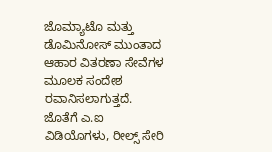ಜೊಮ್ಯಾಟೊ ಮತ್ತು ಡೊಮಿನೋಸ್ ಮುಂತಾದ ಆಹಾರ ವಿತರಣಾ ಸೇವೆಗಳ ಮೂಲಕ ಸಂದೇಶ ರವಾನಿಸಲಾಗುತ್ತದೆ. ಜೊತೆಗೆ ಎ.ಐ ವಿಡಿಯೊಗಳು, ರೀಲ್ಸ್ ಸೇರಿ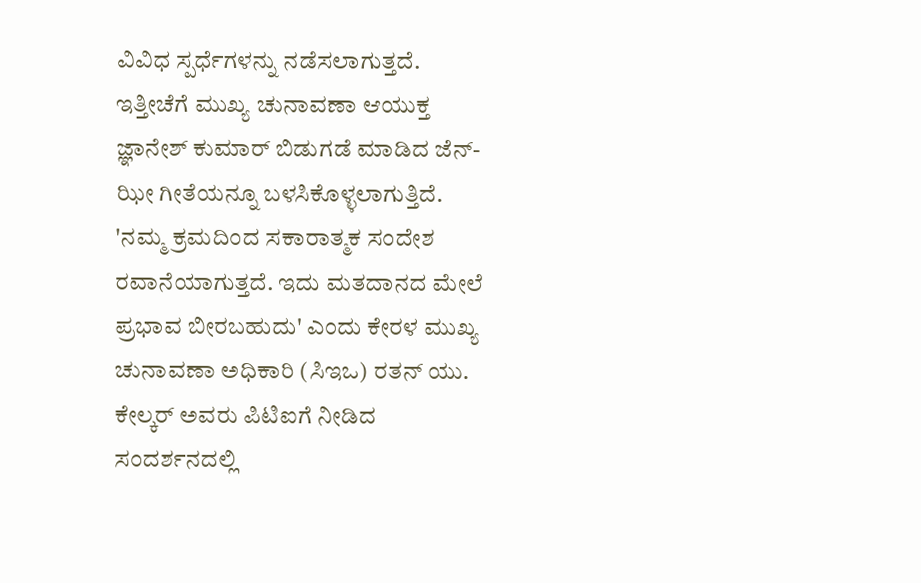ವಿವಿಧ ಸ್ಪರ್ಧೆಗಳನ್ನು ನಡೆಸಲಾಗುತ್ತದೆ. ಇತ್ತೀಚೆಗೆ ಮುಖ್ಯ ಚುನಾವಣಾ ಆಯುಕ್ತ ಜ್ಞಾನೇಶ್ ಕುಮಾರ್ ಬಿಡುಗಡೆ ಮಾಡಿದ ಜೆನ್-ಝೀ ಗೀತೆಯನ್ನೂ ಬಳಸಿಕೊಳ್ಳಲಾಗುತ್ತಿದೆ.
'ನಮ್ಮ ಕ್ರಮದಿಂದ ಸಕಾರಾತ್ಮಕ ಸಂದೇಶ ರವಾನೆಯಾಗುತ್ತದೆ. ಇದು ಮತದಾನದ ಮೇಲೆ ಪ್ರಭಾವ ಬೀರಬಹುದು' ಎಂದು ಕೇರಳ ಮುಖ್ಯ ಚುನಾವಣಾ ಅಧಿಕಾರಿ (ಸಿಇಒ) ರತನ್ ಯು. ಕೇಲ್ಕರ್ ಅವರು ಪಿಟಿಐಗೆ ನೀಡಿದ ಸಂದರ್ಶನದಲ್ಲಿ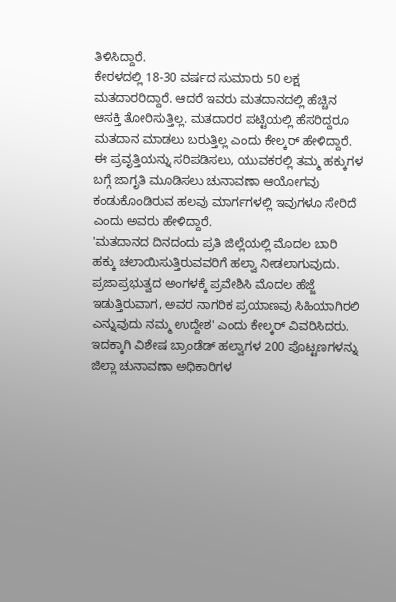ತಿಳಿಸಿದ್ದಾರೆ.
ಕೇರಳದಲ್ಲಿ 18-30 ವರ್ಷದ ಸುಮಾರು 50 ಲಕ್ಷ ಮತದಾರರಿದ್ದಾರೆ. ಆದರೆ ಇವರು ಮತದಾನದಲ್ಲಿ ಹೆಚ್ಚಿನ ಆಸಕ್ತಿ ತೋರಿಸುತ್ತಿಲ್ಲ. ಮತದಾರರ ಪಟ್ಟಿಯಲ್ಲಿ ಹೆಸರಿದ್ದರೂ ಮತದಾನ ಮಾಡಲು ಬರುತ್ತಿಲ್ಲ ಎಂದು ಕೇಲ್ಕರ್ ಹೇಳಿದ್ದಾರೆ.
ಈ ಪ್ರವೃತ್ತಿಯನ್ನು ಸರಿಪಡಿಸಲು, ಯುವಕರಲ್ಲಿ ತಮ್ಮ ಹಕ್ಕುಗಳ ಬಗ್ಗೆ ಜಾಗೃತಿ ಮೂಡಿಸಲು ಚುನಾವಣಾ ಆಯೋಗವು ಕಂಡುಕೊಂಡಿರುವ ಹಲವು ಮಾರ್ಗಗಳಲ್ಲಿ ಇವುಗಳೂ ಸೇರಿದೆ ಎಂದು ಅವರು ಹೇಳಿದ್ದಾರೆ.
'ಮತದಾನದ ದಿನದಂದು ಪ್ರತಿ ಜಿಲ್ಲೆಯಲ್ಲಿ ಮೊದಲ ಬಾರಿ ಹಕ್ಕು ಚಲಾಯಿಸುತ್ತಿರುವವರಿಗೆ ಹಲ್ವಾ ನೀಡಲಾಗುವುದು. ಪ್ರಜಾಪ್ರಭುತ್ವದ ಅಂಗಳಕ್ಕೆ ಪ್ರವೇಶಿಸಿ ಮೊದಲ ಹೆಜ್ಜೆ ಇಡುತ್ತಿರುವಾಗ, ಅವರ ನಾಗರಿಕ ಪ್ರಯಾಣವು ಸಿಹಿಯಾಗಿರಲಿ ಎನ್ನುವುದು ನಮ್ಮ ಉದ್ದೇಶ' ಎಂದು ಕೇಲ್ಕರ್ ವಿವರಿಸಿದರು.
ಇದಕ್ಕಾಗಿ ವಿಶೇಷ ಬ್ರಾಂಡೆಡ್ ಹಲ್ವಾಗಳ 200 ಪೊಟ್ಟಣಗಳನ್ನು ಜಿಲ್ಲಾ ಚುನಾವಣಾ ಅಧಿಕಾರಿಗಳ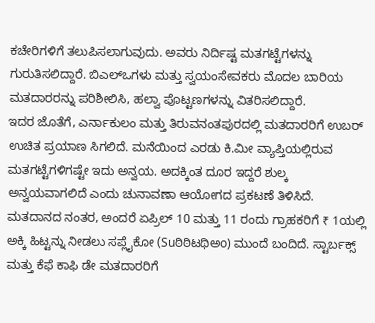ಕಚೇರಿಗಳಿಗೆ ತಲುಪಿಸಲಾಗುವುದು. ಅವರು ನಿರ್ದಿಷ್ಟ ಮತಗಟ್ಟೆಗಳನ್ನು ಗುರುತಿಸಲಿದ್ದಾರೆ. ಬಿಎಲ್ಒಗಳು ಮತ್ತು ಸ್ವಯಂಸೇವಕರು ಮೊದಲ ಬಾರಿಯ ಮತದಾರರನ್ನು ಪರಿಶೀಲಿಸಿ, ಹಲ್ವಾ ಪೊಟ್ಟಣಗಳನ್ನು ವಿತರಿಸಲಿದ್ದಾರೆ.
ಇದರ ಜೊತೆಗೆ, ಎರ್ನಾಕುಲಂ ಮತ್ತು ತಿರುವನಂತಪುರದಲ್ಲಿ ಮತದಾರರಿಗೆ ಉಬರ್ ಉಚಿತ ಪ್ರಯಾಣ ಸಿಗಲಿದೆ. ಮನೆಯಿಂದ ಎರಡು ಕಿ.ಮೀ ವ್ಯಾಪ್ತಿಯಲ್ಲಿರುವ ಮತಗಟ್ಟೆಗಳಿಗಷ್ಟೇ ಇದು ಅನ್ವಯ. ಅದಕ್ಕಿಂತ ದೂರ ಇದ್ದರೆ ಶುಲ್ಕ ಅನ್ವಯವಾಗಲಿದೆ ಎಂದು ಚುನಾವಣಾ ಆಯೋಗದ ಪ್ರಕಟಣೆ ತಿಳಿಸಿದೆ.
ಮತದಾನದ ನಂತರ, ಅಂದರೆ ಏಪ್ರಿಲ್ 10 ಮತ್ತು 11 ರಂದು ಗ್ರಾಹಕರಿಗೆ ₹ 1ಯಲ್ಲಿ ಅಕ್ಕಿ ಹಿಟ್ಟನ್ನು ನೀಡಲು ಸಪ್ಲೈಕೋ (Suಠಿಠಿಟಥಿಅo) ಮುಂದೆ ಬಂದಿದೆ. ಸ್ಟಾರ್ಬಕ್ಸ್ ಮತ್ತು ಕೆಫೆ ಕಾಫಿ ಡೇ ಮತದಾರರಿಗೆ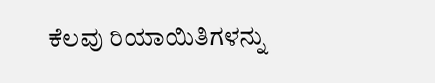ಕೆಲವು ರಿಯಾಯಿತಿಗಳನ್ನು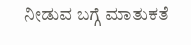ನೀಡುವ ಬಗ್ಗೆ ಮಾತುಕತೆ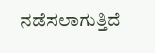ನಡೆಸಲಾಗುತ್ತಿದೆ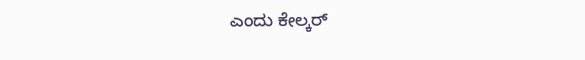ಎಂದು ಕೇಲ್ಕರ್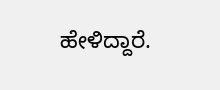ಹೇಳಿದ್ದಾರೆ.